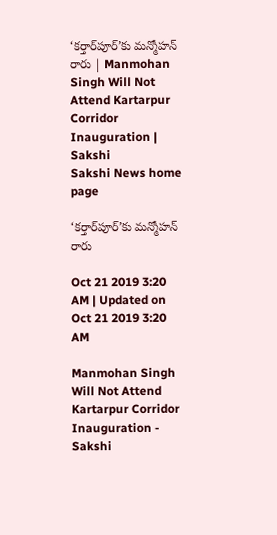‘కర్తార్‌పూర్‌’కు మన్మోహన్‌ రారు | Manmohan Singh Will Not Attend Kartarpur Corridor Inauguration | Sakshi
Sakshi News home page

‘కర్తార్‌పూర్‌’కు మన్మోహన్‌ రారు

Oct 21 2019 3:20 AM | Updated on Oct 21 2019 3:20 AM

Manmohan Singh Will Not Attend Kartarpur Corridor Inauguration - Sakshi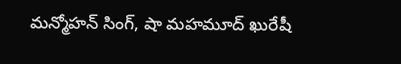మన్మోహన్‌ సింగ్‌, షా మహమూద్‌ ఖురేషీ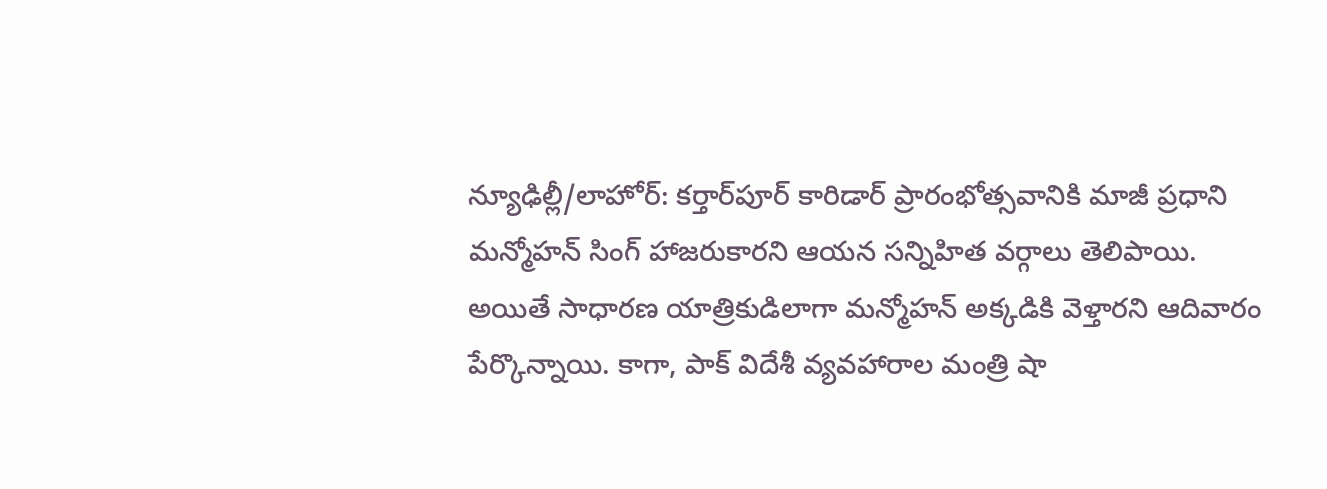న్యూఢిల్లీ/లాహోర్‌: కర్తార్‌పూర్‌ కారిడార్‌ ప్రారంభోత్సవానికి మాజీ ప్రధాని మన్మోహన్‌ సింగ్‌ హాజరుకారని ఆయన సన్నిహిత వర్గాలు తెలిపాయి. అయితే సాధారణ యాత్రికుడిలాగా మన్మోహన్‌ అక్కడికి వెళ్తారని ఆదివారం పేర్కొన్నాయి. కాగా, పాక్‌ విదేశీ వ్యవహారాల మంత్రి షా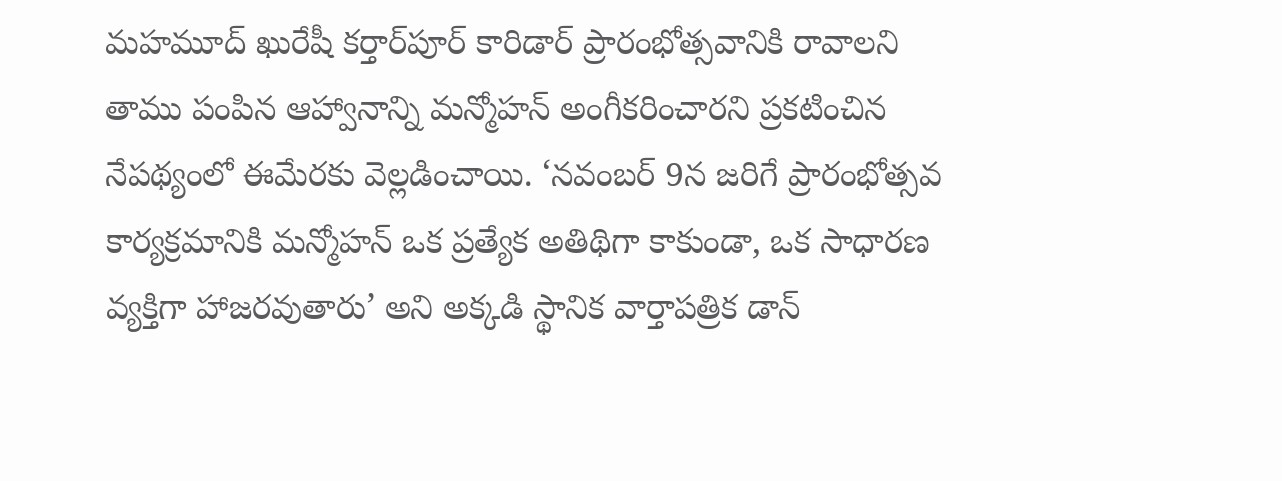మహమూద్‌ ఖురేషీ కర్తార్‌పూర్‌ కారిడార్‌ ప్రారంభోత్సవానికి రావాలని తాము పంపిన ఆహ్వానాన్ని మన్మోహన్‌ అంగీకరించారని ప్రకటించిన నేపథ్యంలో ఈమేరకు వెల్లడించాయి. ‘నవంబర్‌ 9న జరిగే ప్రారంభోత్సవ కార్యక్రమానికి మన్మోహన్‌ ఒక ప్రత్యేక అతిథిగా కాకుండా, ఒక సాధారణ వ్యక్తిగా హాజరవుతారు’ అని అక్కడి స్థానిక వార్తాపత్రిక డాన్‌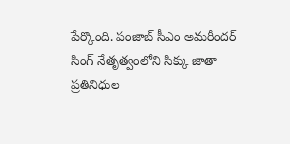పేర్కొంది. పంజాబ్‌ సీఎం అమరీందర్‌ సింగ్‌ నేతృత్వంలోని సిక్కు జాతా ప్రతినిధుల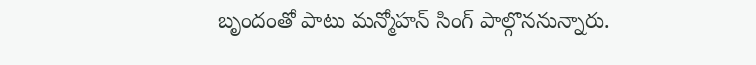బృందంతో పాటు మన్మోహన్‌ సింగ్‌ పాల్గొననున్నారు.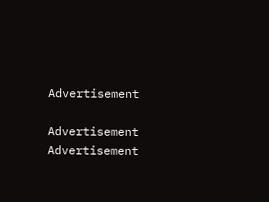Advertisement

Advertisement
Advertisement